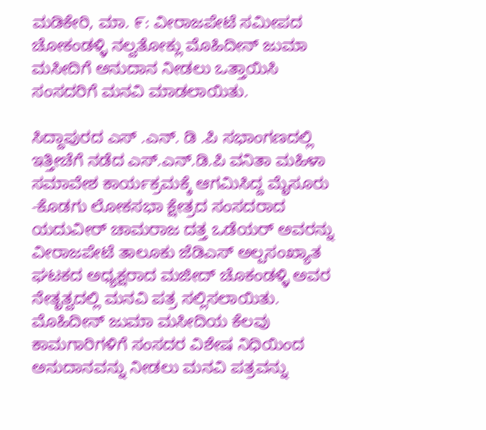ಮಡಿಕೇರಿ, ಮಾ. ೯: ವೀರಾಜಪೇಟೆ ಸಮೀಪದ ಚೋಕಂಡಳ್ಳಿ ನಲ್ವತೋಕ್ಲು ಮೊಹಿದೀನ್ ಜುಮಾ ಮಸೀದಿಗೆ ಅನುದಾನ ನೀಡಲು ಒತ್ತಾಯಿಸಿ ಸಂಸದರಿಗೆ ಮನವಿ ಮಾಡಲಾಯಿತು.

ಸಿದ್ದಾಪುರದ ಎಸ್ .ಎನ್. ಡಿ .ಪಿ ಸಭಾಂಗಣದಲ್ಲಿ ಇತ್ತೀಚೆಗೆ ನಡೆದ ಎಸ್.ಎನ್.ಡಿ.ಪಿ ವನಿತಾ ಮಹಿಳಾ ಸಮಾವೇಶ ಕಾರ್ಯಕ್ರಮಕ್ಕೆ ಆಗಮಿಸಿದ್ದ ಮೈಸೂರು -ಕೊಡಗು ಲೋಕಸಭಾ ಕ್ಷೇತ್ರದ ಸಂಸದರಾದ ಯದುವೀರ್ ಚಾಮರಾಜ ದತ್ತ ಒಡೆಯರ್ ಅವರನ್ನು ವೀರಾಜಪೇಟೆ ತಾಲೂಕು ಜೆಡಿಎಸ್ ಅಲ್ಪಸಂಖ್ಯಾತ ಘಟಕದ ಅಧ್ಯಕ್ಷರಾದ ಮಜೀದ್ ಚೊಕಂಡಳ್ಳಿ ಅವರ ನೇತೃತ್ವದಲ್ಲಿ ಮನವಿ ಪತ್ರ ಸಲ್ಲಿಸಲಾಯಿತು. ಮೊಹಿದೀನ್ ಜುಮಾ ಮಸೀದಿಯ ಕೆಲವು ಕಾಮಗಾರಿಗಳಿಗೆ ಸಂಸದರ ವಿಶೇಷ ನಿಧಿಯಿಂದ ಅನುದಾನವನ್ನು ನೀಡಲು ಮನವಿ ಪತ್ರವನ್ನು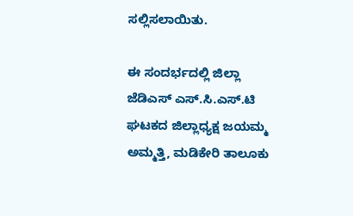ಸಲ್ಲಿಸಲಾಯಿತು.

ಈ ಸಂದರ್ಭದಲ್ಲಿ ಜಿಲ್ಲಾ ಜೆಡಿಎಸ್ ಎಸ್.ಸಿ.ಎಸ್.ಟಿ ಘಟಕದ ಜಿಲ್ಲಾಧ್ಯಕ್ಷ ಜಯಮ್ಮ ಅಮ್ಮತ್ತಿ, ಮಡಿಕೇರಿ ತಾಲೂಕು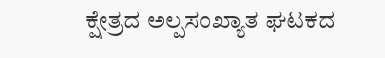ಕ್ಷೇತ್ರದ ಅಲ್ಪಸಂಖ್ಯಾತ ಘಟಕದ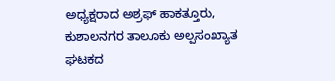ಅಧ್ಯಕ್ಷರಾದ ಅಶ್ರಫ್ ಹಾಕತ್ತೂರು, ಕುಶಾಲನಗರ ತಾಲೂಕು ಅಲ್ಪಸಂಖ್ಯಾತ ಘಟಕದ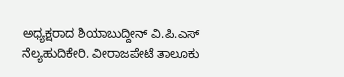ಅಧ್ಯಕ್ಷರಾದ ಶಿಯಾಬುದ್ದೀನ್ ವಿ.ಪಿ.ಎಸ್ ನೆಲ್ಯಹುದಿಕೇರಿ. ವೀರಾಜಪೇಟೆ ತಾಲೂಕು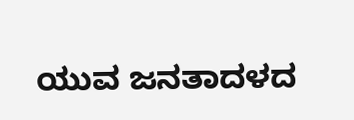ಯುವ ಜನತಾದಳದ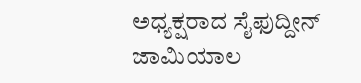ಅಧ್ಯಕ್ಷರಾದ ಸೈಫುದ್ದೀನ್ ಜಾಮಿಯಾಲ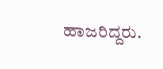ಹಾಜರಿದ್ದರು.